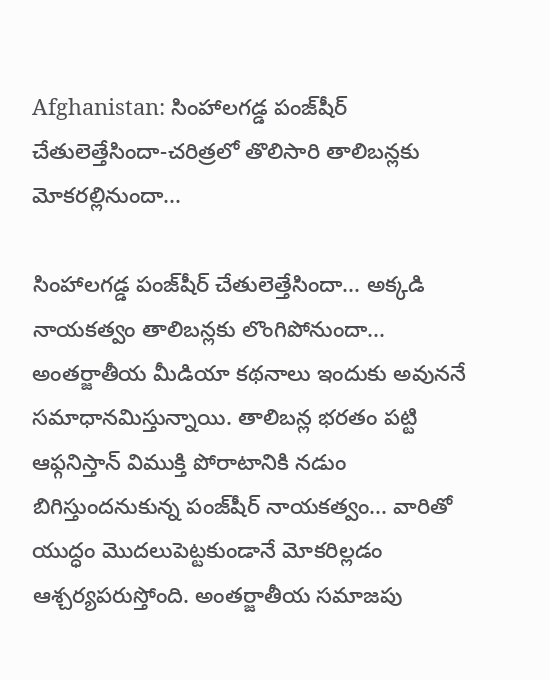Afghanistan: సింహాలగడ్డ పంజ్‌షీర్ చేతులెత్తేసిందా-చరిత్రలో తొలిసారి తాలిబన్లకు మోకరల్లినుందా...

సింహాలగడ్డ పంజ్‌షీర్ చేతులెత్తేసిందా... అక్కడి నాయకత్వం తాలిబన్లకు లొంగిపోనుందా... అంతర్జాతీయ మీడియా కథనాలు ఇందుకు అవుననే సమాధానమిస్తున్నాయి. తాలిబన్ల భరతం పట్టి ఆఫ్గనిస్తాన్‌ విముక్తి పోరాటానికి నడుం బిగిస్తుందనుకున్న పంజ్‌షీర్ నాయకత్వం... వారితో యుద్ధం మొదలుపెట్టకుండానే మోకరిల్లడం ఆశ్చర్యపరుస్తోంది. అంతర్జాతీయ సమాజపు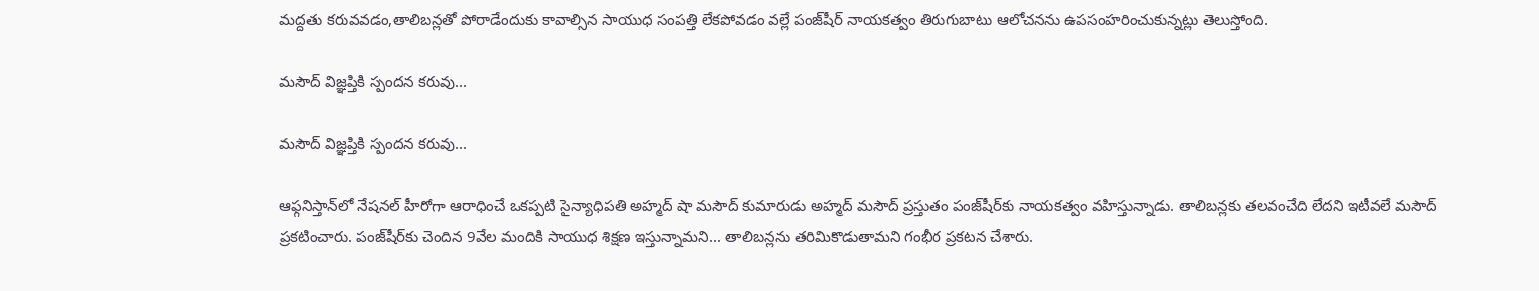మద్దతు కరువవడం,తాలిబన్లతో పోరాడేందుకు కావాల్సిన సాయుధ సంపత్తి లేకపోవడం వల్లే పంజ్‌షీర్ నాయకత్వం తిరుగుబాటు ఆలోచనను ఉపసంహరించుకున్నట్లు తెలుస్తోంది.

మసౌద్ విజ్ఞప్తికి స్పందన కరువు...

మసౌద్ విజ్ఞప్తికి స్పందన కరువు...

ఆఫ్గనిస్తాన్‌లో నేషనల్ హీరోగా ఆరాధించే ఒకప్పటి సైన్యాధిపతి అహ్మద్ షా మసౌద్ కుమారుడు అహ్మద్ మసౌద్ ప్రస్తుతం పంజ్‌షీర్‌కు నాయకత్వం వహిస్తున్నాడు. తాలిబన్లకు తలవంచేది లేదని ఇటీవలే మసౌద్ ప్రకటించారు. పంజ్‌షీర్‌కు చెందిన 9వేల మందికి సాయుధ శిక్షణ ఇస్తున్నామని... తాలిబన్లను తరిమికొడుతామని గంభీర ప్రకటన చేశారు.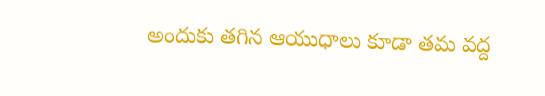అందుకు తగిన ఆయుధాలు కూడా తమ వద్ద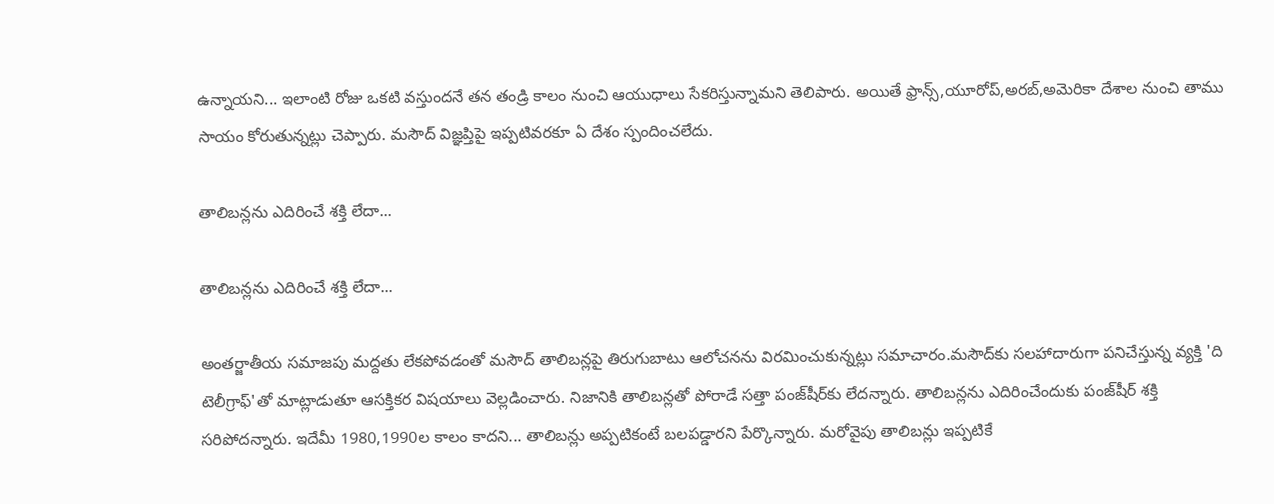ఉన్నాయని... ఇలాంటి రోజు ఒకటి వస్తుందనే తన తండ్రి కాలం నుంచి ఆయుధాలు సేకరిస్తున్నామని తెలిపారు. అయితే ఫ్రాన్స్,యూరోప్,అరబ్,అమెరికా దేశాల నుంచి తాము సాయం కోరుతున్నట్లు చెప్పారు. మసౌద్ విజ్ఞప్తిపై ఇప్పటివరకూ ఏ దేశం స్పందించలేదు.

తాలిబన్లను ఎదిరించే శక్తి లేదా...

తాలిబన్లను ఎదిరించే శక్తి లేదా...

అంతర్జాతీయ సమాజపు మద్దతు లేకపోవడంతో మసౌద్ తాలిబన్లపై తిరుగుబాటు ఆలోచనను విరమించుకున్నట్లు సమాచారం.మసౌద్‌కు సలహాదారుగా పనిచేస్తున్న వ్యక్తి 'ది టెలీగ్రాఫ్'తో మాట్లాడుతూ ఆసక్తికర విషయాలు వెల్లడించారు. నిజానికి తాలిబన్లతో పోరాడే సత్తా పంజ్‌షీర్‌కు లేదన్నారు. తాలిబన్లను ఎదిరించేందుకు పంజ్‌షీర్ శక్తి సరిపోదన్నారు. ఇదేమీ 1980,1990ల కాలం కాదని... తాలిబన్లు అప్పటికంటే బలపడ్డారని పేర్కొన్నారు. మరోవైపు తాలిబన్లు ఇప్పటికే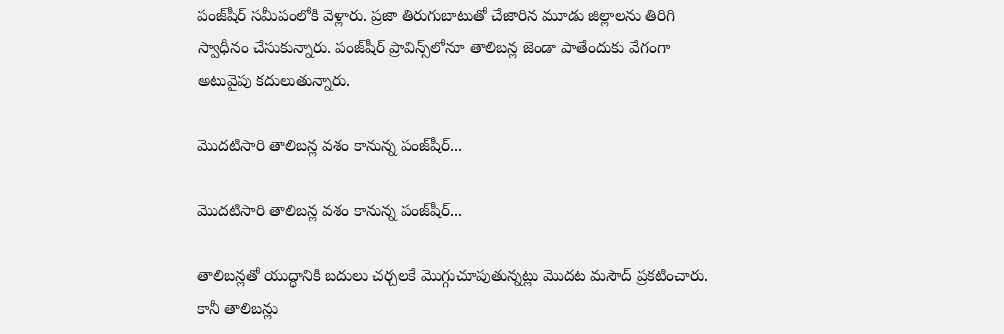పంజ్‌షీర్‌ సమీపంలోకి వెళ్లారు. ప్రజా తిరుగుబాటుతో చేజారిన మూడు జిల్లాలను తిరిగి స్వాధీనం చేసుకున్నారు. పంజ్‌షీర్‌ ప్రావిన్స్‌లోనూ తాలిబన్ల జెండా పాతేందుకు వేగంగా అటువైపు కదులుతున్నారు.

మొదటిసారి తాలిబన్ల వశం కానున్న పంజ్‌షీర్...

మొదటిసారి తాలిబన్ల వశం కానున్న పంజ్‌షీర్...

తాలిబన్లతో యుద్ధానికి బదులు చర్చలకే మొగ్గుచూపుతున్నట్లు మొదట మసౌద్ ప్రకటించారు. కానీ తాలిబన్లు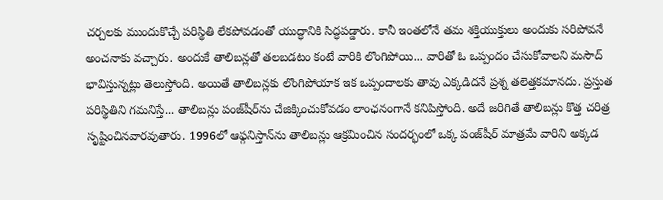చర్చలకు ముందుకొచ్చే పరిస్థితి లేకపోవడంతో యుద్ధానికి సిద్ధపడ్డారు. కానీ ఇంతలోనే తమ శక్తియుక్తులు అందుకు సరిపోవనే అంచనాకు వచ్చారు. అందుకే తాలిబన్లతో తలబడటం కంటే వారికి లొంగిపోయి... వారితో ఓ ఒప్పందం చేసుకోవాలని మసౌద్ భావిస్తున్నట్లు తెలుస్తోంది. అయితే తాలిబన్లకు లొంగిపోయాక ఇక ఒప్పందాలకు తావు ఎక్కడిదనే ప్రశ్న తలెత్తకమానదు. ప్రస్తుత పరిస్థితిని గమనిస్తే... తాలిబన్లు పంజ్‌షీర్‌ను చేజిక్కించుకోవడం లాంఛనంగానే కనిపిస్తోంది. అదే జరిగితే తాలిబన్లు కొత్త చరిత్ర సృష్టించినవారవుతారు. 1996లో ఆఫ్గనిస్తాన్‌ను తాలిబన్లు ఆక్రమించిన సందర్భంలో ఒక్క పంజ్‌షీర్ మాత్రమే వారిని అక్కడ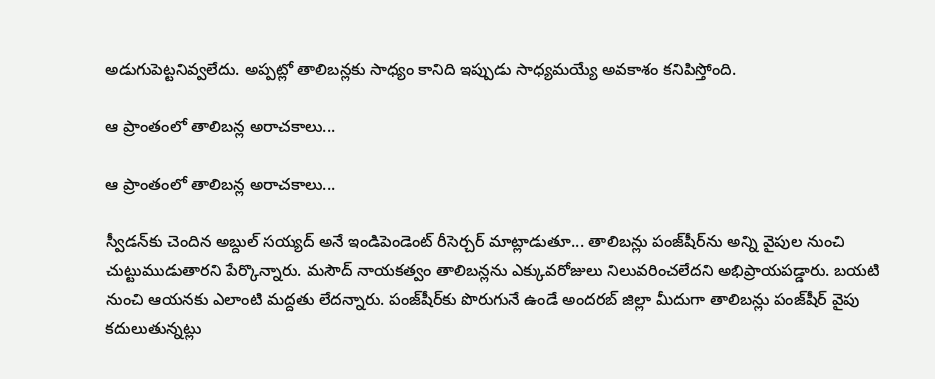అడుగుపెట్టనివ్వలేదు. అప్పట్లో తాలిబన్లకు సాధ్యం కానిది ఇప్పుడు సాధ్యమయ్యే అవకాశం కనిపిస్తోంది.

ఆ ప్రాంతంలో తాలిబన్ల అరాచకాలు...

ఆ ప్రాంతంలో తాలిబన్ల అరాచకాలు...

స్వీడన్‌కు చెందిన అబ్దుల్ సయ్యద్ అనే ఇండిపెండెంట్ రీసెర్చర్ మాట్లాడుతూ... తాలిబన్లు పంజ్‌షీర్‌ను అన్ని వైపుల నుంచి చుట్టుముడుతారని పేర్కొన్నారు. మసౌద్ నాయకత్వం తాలిబన్లను ఎక్కువరోజులు నిలువరించలేదని అభిప్రాయపడ్డారు. బయటి నుంచి ఆయనకు ఎలాంటి మద్దతు లేదన్నారు. పంజ్‌షీర్‌కు పొరుగునే ఉండే అందరబ్ జిల్లా మీదుగా తాలిబన్లు పంజ్‌షీర్ వైపు కదులుతున్నట్లు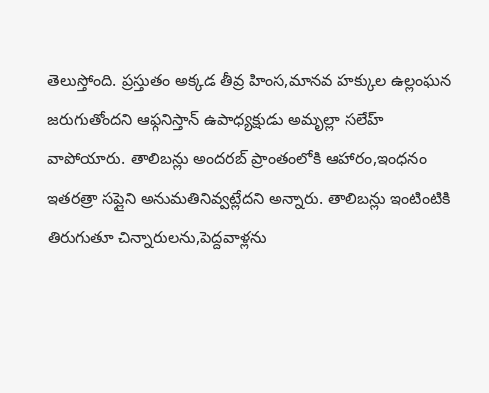తెలుస్తోంది. ప్రస్తుతం అక్కడ తీవ్ర హింస,మానవ హక్కుల ఉల్లంఘన జరుగుతోందని ఆఫ్గనిస్తాన్ ఉపాధ్యక్షుడు అమృల్లా సలేహ్ వాపోయారు. తాలిబన్లు అందరబ్ ప్రాంతంలోకి ఆహారం,ఇంధనం ఇతరత్రా సప్లైని అనుమతినివ్వట్లేదని అన్నారు. తాలిబన్లు ఇంటింటికి తిరుగుతూ చిన్నారులను,పెద్దవాళ్లను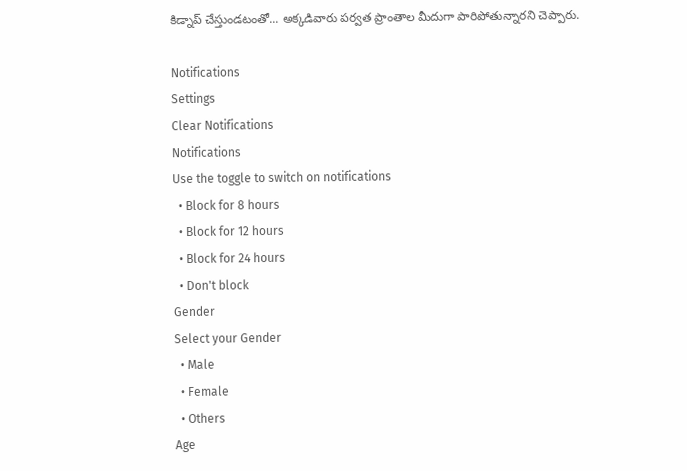కిడ్నాప్ చేస్తుండటంతో... అక్కడివారు పర్వత ప్రాంతాల మీదుగా పారిపోతున్నారని చెప్పారు.

Notifications
Settings
Clear Notifications
Notifications
Use the toggle to switch on notifications
  • Block for 8 hours
  • Block for 12 hours
  • Block for 24 hours
  • Don't block
Gender
Select your Gender
  • Male
  • Female
  • Others
Age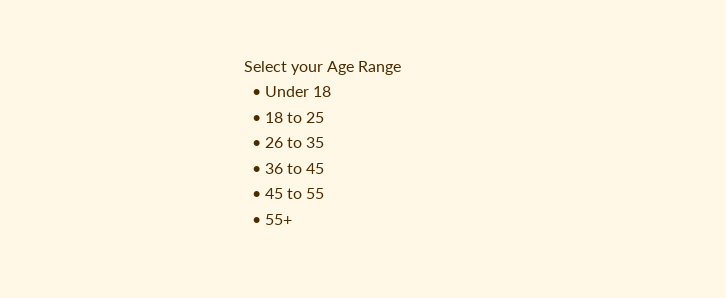Select your Age Range
  • Under 18
  • 18 to 25
  • 26 to 35
  • 36 to 45
  • 45 to 55
  • 55+